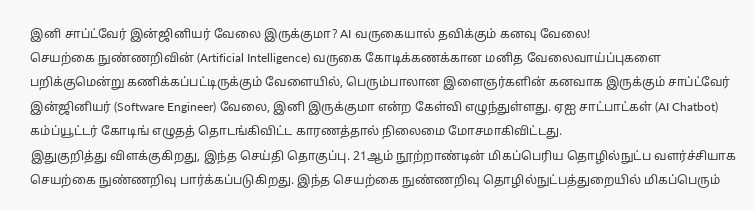இனி சாப்ட்வேர் இன்ஜினியர் வேலை இருக்குமா? AI வருகையால் தவிக்கும் கனவு வேலை!
செயற்கை நுண்ணறிவின் (Artificial Intelligence) வருகை கோடிக்கணக்கான மனித வேலைவாய்ப்புகளை பறிக்குமென்று கணிக்கப்பட்டிருக்கும் வேளையில், பெரும்பாலான இளைஞர்களின் கனவாக இருக்கும் சாப்ட்வேர் இன்ஜினியர் (Software Engineer) வேலை, இனி இருக்குமா என்ற கேள்வி எழுந்துள்ளது. ஏஐ சாட்பாட்கள் (AI Chatbot) கம்ப்யூட்டர் கோடிங் எழுதத் தொடங்கிவிட்ட காரணத்தால் நிலைமை மோசமாகிவிட்டது.
இதுகுறித்து விளக்குகிறது, இந்த செய்தி தொகுப்பு. 21ஆம் நூற்றாண்டின் மிகப்பெரிய தொழில்நுட்ப வளர்ச்சியாக செயற்கை நுண்ணறிவு பார்க்கப்படுகிறது. இந்த செயற்கை நுண்ணறிவு தொழில்நுட்பத்துறையில் மிகப்பெரும்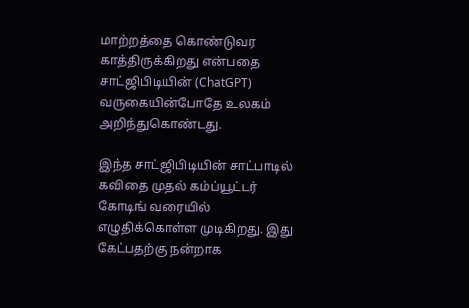மாற்றத்தை கொண்டுவர காத்திருக்கிறது என்பதை சாட்ஜிபிடியின் (ChatGPT) வருகையின்போதே உலகம் அறிந்துகொண்டது.

இந்த சாட்ஜிபிடியின் சாட்பாடில் கவிதை முதல் கம்ப்யூட்டர் கோடிங் வரையில் எழுதிக்கொள்ள முடிகிறது. இது கேட்பதற்கு நன்றாக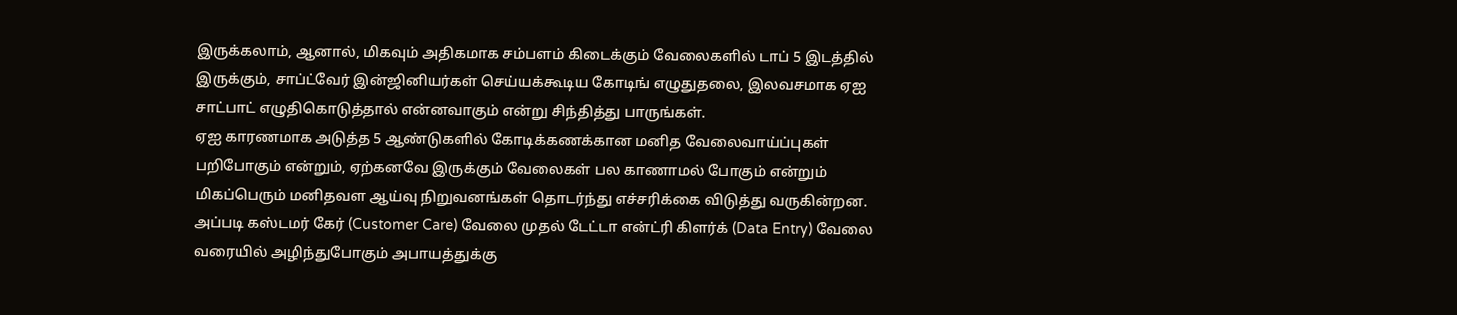இருக்கலாம், ஆனால், மிகவும் அதிகமாக சம்பளம் கிடைக்கும் வேலைகளில் டாப் 5 இடத்தில் இருக்கும், சாப்ட்வேர் இன்ஜினியர்கள் செய்யக்கூடிய கோடிங் எழுதுதலை, இலவசமாக ஏஐ சாட்பாட் எழுதிகொடுத்தால் என்னவாகும் என்று சிந்தித்து பாருங்கள்.
ஏஐ காரணமாக அடுத்த 5 ஆண்டுகளில் கோடிக்கணக்கான மனித வேலைவாய்ப்புகள் பறிபோகும் என்றும், ஏற்கனவே இருக்கும் வேலைகள் பல காணாமல் போகும் என்றும் மிகப்பெரும் மனிதவள ஆய்வு நிறுவனங்கள் தொடர்ந்து எச்சரிக்கை விடுத்து வருகின்றன. அப்படி கஸ்டமர் கேர் (Customer Care) வேலை முதல் டேட்டா என்ட்ரி கிளர்க் (Data Entry) வேலை வரையில் அழிந்துபோகும் அபாயத்துக்கு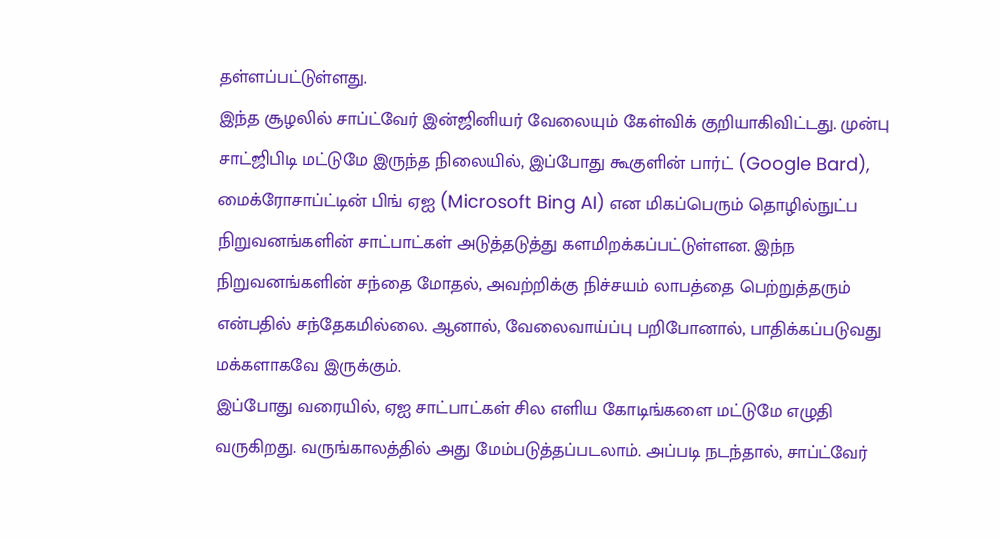தள்ளப்பட்டுள்ளது.
இந்த சூழலில் சாப்ட்வேர் இன்ஜினியர் வேலையும் கேள்விக் குறியாகிவிட்டது. முன்பு சாட்ஜிபிடி மட்டுமே இருந்த நிலையில், இப்போது கூகுளின் பார்ட் (Google Bard), மைக்ரோசாப்ட்டின் பிங் ஏஐ (Microsoft Bing AI) என மிகப்பெரும் தொழில்நுட்ப நிறுவனங்களின் சாட்பாட்கள் அடுத்தடுத்து களமிறக்கப்பட்டுள்ளன. இந்ந நிறுவனங்களின் சந்தை மோதல், அவற்றிக்கு நிச்சயம் லாபத்தை பெற்றுத்தரும் என்பதில் சந்தேகமில்லை. ஆனால், வேலைவாய்ப்பு பறிபோனால், பாதிக்கப்படுவது மக்களாகவே இருக்கும்.
இப்போது வரையில், ஏஐ சாட்பாட்கள் சில எளிய கோடிங்களை மட்டுமே எழுதி வருகிறது. வருங்காலத்தில் அது மேம்படுத்தப்படலாம். அப்படி நடந்தால், சாப்ட்வேர்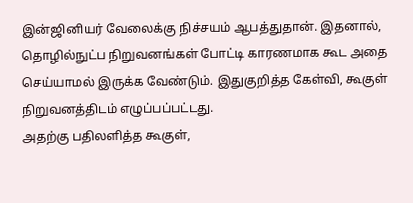இன்ஜினியர் வேலைக்கு நிச்சயம் ஆபத்துதான். இதனால், தொழில்நுட்ப நிறுவனங்கள் போட்டி காரணமாக கூட அதை செய்யாமல் இருக்க வேண்டும். இதுகுறித்த கேள்வி, கூகுள் நிறுவனத்திடம் எழுப்பப்பட்டது.
அதற்கு பதிலளித்த கூகுள்,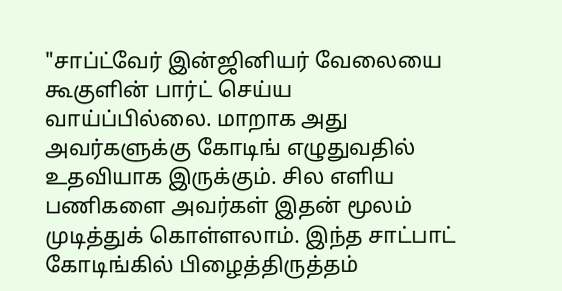"சாப்ட்வேர் இன்ஜினியர் வேலையை கூகுளின் பார்ட் செய்ய வாய்ப்பில்லை. மாறாக அது அவர்களுக்கு கோடிங் எழுதுவதில் உதவியாக இருக்கும். சில எளிய பணிகளை அவர்கள் இதன் மூலம் முடித்துக் கொள்ளலாம். இந்த சாட்பாட் கோடிங்கில் பிழைத்திருத்தம்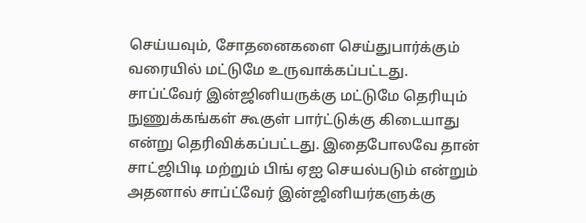செய்யவும், சோதனைகளை செய்துபார்க்கும் வரையில் மட்டுமே உருவாக்கப்பட்டது.
சாப்ட்வேர் இன்ஜினியருக்கு மட்டுமே தெரியும் நுணுக்கங்கள் கூகுள் பார்ட்டுக்கு கிடையாது என்று தெரிவிக்கப்பட்டது. இதைபோலவே தான் சாட்ஜிபிடி மற்றும் பிங் ஏஐ செயல்படும் என்றும் அதனால் சாப்ட்வேர் இன்ஜினியர்களுக்கு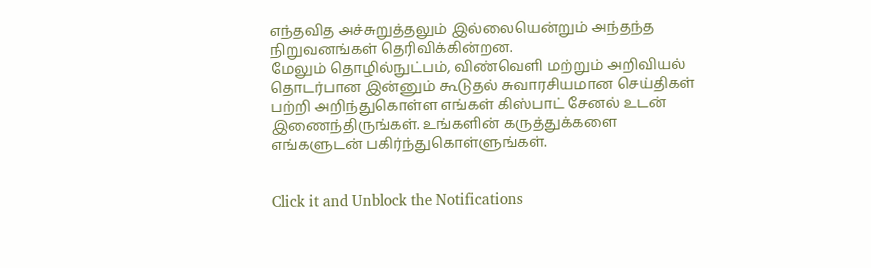எந்தவித அச்சுறுத்தலும் இல்லையென்றும் அந்தந்த நிறுவனங்கள் தெரிவிக்கின்றன.
மேலும் தொழில்நுட்பம், விண்வெளி மற்றும் அறிவியல் தொடர்பான இன்னும் கூடுதல் சுவாரசியமான செய்திகள் பற்றி அறிந்துகொள்ள எங்கள் கிஸ்பாட் சேனல் உடன் இணைந்திருங்கள். உங்களின் கருத்துக்களை எங்களுடன் பகிர்ந்துகொள்ளுங்கள்.


Click it and Unblock the Notifications